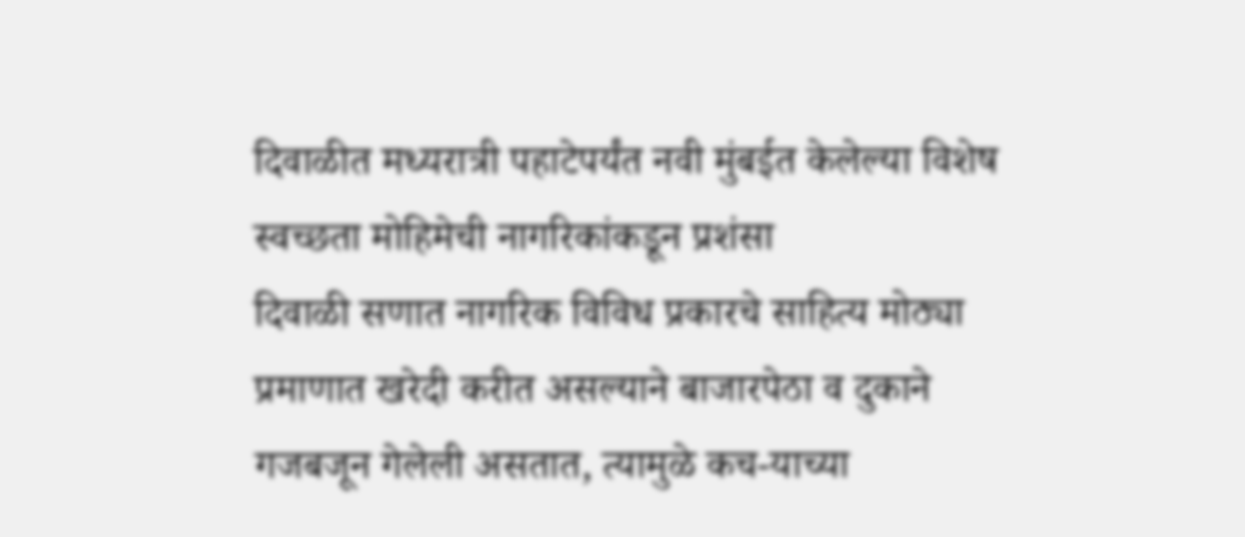दिवाळीत मध्यरात्री पहाटेपर्यंत नवी मुंबईत केलेल्या विशेष स्वच्छता मोहिमेची नागरिकांकडून प्रशंसा
दिवाळी सणात नागरिक विविध प्रकारचे साहित्य मोठ्या प्रमाणात खरेदी करीत असल्याने बाजारपेठा व दुकाने गजबजून गेलेली असतात, त्यामुळे कच-याच्या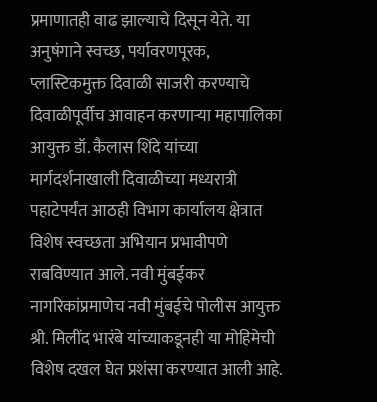प्रमाणातही वाढ झाल्याचे दिसून येते. या अनुषंगाने स्वच्छ, पर्यावरणपूरक, प्लास्टिकमुक्त दिवाळी साजरी करण्याचे दिवाळीपूर्वीच आवाहन करणाऱ्या महापालिका आयुक्त डॉ. कैलास शिंदे यांच्या मार्गदर्शनाखाली दिवाळीच्या मध्यरात्री पहाटेपर्यंत आठही विभाग कार्यालय क्षेत्रात विशेष स्वच्छता अभियान प्रभावीपणे राबविण्यात आले. नवी मुंबईकर नागरिकांप्रमाणेच नवी मुंबईचे पोलीस आयुक्त श्री. मिलींद भारंबे यांच्याकडूनही या मोहिमेची विशेष दखल घेत प्रशंसा करण्यात आली आहे.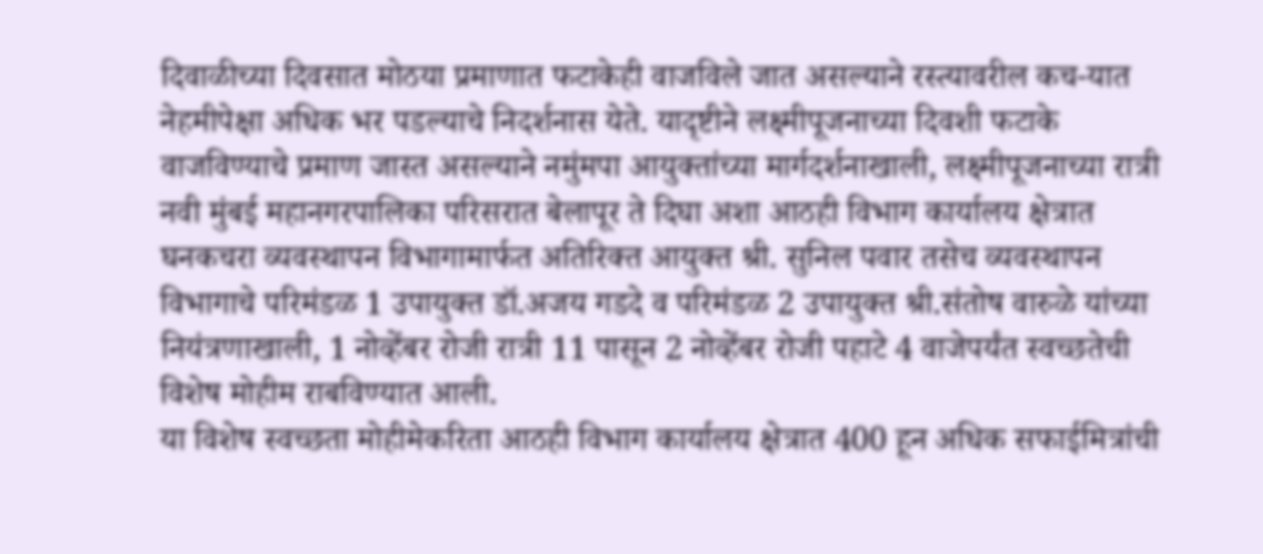दिवाळीच्या दिवसात मोठया प्रमाणात फटाकेही वाजविले जात असल्याने रस्त्यावरील कच-यात नेहमीपेक्षा अधिक भर पडल्याचे निदर्शनास येते. यादृष्टीने लक्ष्मीपूजनाच्या दिवशी फटाके वाजविण्याचे प्रमाण जास्त असल्याने नमुंमपा आयुक्तांच्या मार्गदर्शनाखाली, लक्ष्मीपूजनाच्या रात्री नवी मुंबई महानगरपालिका परिसरात बेलापूर ते दिघा अशा आठही विभाग कार्यालय क्षेत्रात घनकचरा व्यवस्थापन विभागामार्फत अतिरिक्त आयुक्त श्री. सुनिल पवार तसेच व्यवस्थापन विभागाचे परिमंडळ 1 उपायुक्त डॉ.अजय गडदे व परिमंडळ 2 उपायुक्त श्री.संतोष वारुळे यांच्या नियंत्रणाखाली, 1 नोव्हेंबर रोजी रात्री 11 पासून 2 नोव्हेंबर रोजी पहाटे 4 वाजेपर्यंत स्वच्छतेची विशेष मोहीम राबविण्यात आली.
या विशेष स्वच्छता मोहीमेकरिता आठही विभाग कार्यालय क्षेत्रात 400 हून अधिक सफाईमित्रांची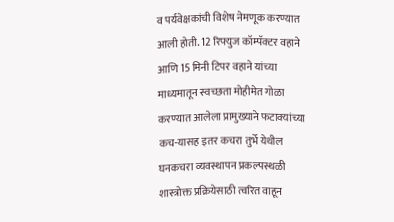व पर्यवेक्षकांची विशेष नेमणूक करण्यात आली होती. 12 रिफ्युज कॉम्पॅक्टर वहाने आणि 15 मिनी टिपर वहाने यांच्या माध्यमातून स्वच्छता मोहीमेत गोळा करण्यात आलेला प्रामुख्याने फटाक्यांच्या कच-यासह इतर कचरा तुर्भे येथील घनकचरा व्यवस्थापन प्रकल्पस्थळी शास्त्रोक्त प्रक्रियेसाठी त्वरित वाहून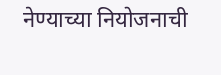नेण्याच्या नियोजनाची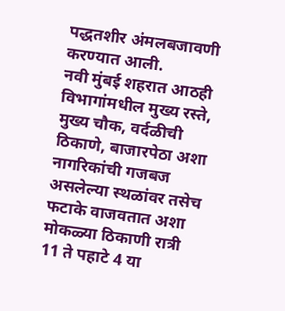पद्धतशीर अंमलबजावणी करण्यात आली.
नवी मुंबई शहरात आठही विभागांमधील मुख्य रस्ते, मुख्य चौक, वर्दळीची ठिकाणे, बाजारपेठा अशा नागरिकांची गजबज असलेल्या स्थळांवर तसेच फटाके वाजवतात अशा मोकळ्या ठिकाणी रात्री 11 ते पहाटे 4 या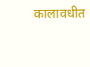कालावधीत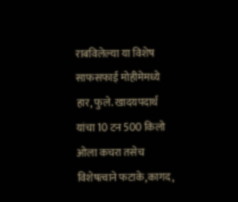राबविलेल्या या विशेष साफसफाई मोहीमेमध्ये हार, फुले. खादयपदार्थ यांचा 10 टन 500 किलो ओला कचरा तसेच विशेषत्वाने फटाके,कागद,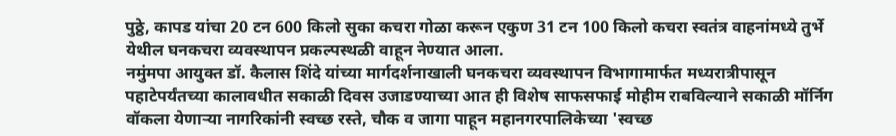पुठ्ठे, कापड यांचा 20 टन 600 किलो सुका कचरा गोळा करून एकुण 31 टन 100 किलो कचरा स्वतंत्र वाहनांमध्ये तुर्भे येथील घनकचरा व्यवस्थापन प्रकल्पस्थळी वाहून नेण्यात आला.
नमुंमपा आयुक्त डॉ. कैलास शिंदे यांच्या मार्गदर्शनाखाली घनकचरा व्यवस्थापन विभागामार्फत मध्यरात्रीपासून पहाटेपर्यंतच्या कालावधीत सकाळी दिवस उजाडण्याच्या आत ही विशेष साफसफाई मोहीम राबविल्याने सकाळी मॉर्निग वॉकला येणाऱ्या नागरिकांनी स्वच्छ रस्ते, चौक व जागा पाहून महानगरपालिकेच्या 'स्वच्छ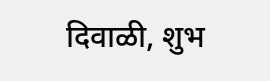दिवाळी, शुभ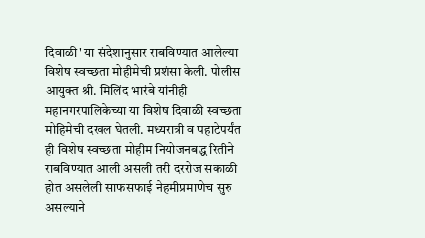दिवाळी' या संदेशानुसार राबविण्यात आलेल्या विशेष स्वच्छता मोहीमेची प्रशंसा केली. पोलीस आयुक्त श्री. मिलिंद भारंबे यांनीही महानगरपालिकेच्या या विशेष दिवाळी स्वच्छता मोहिमेची दखल घेतली. मध्यरात्री व पहाटेपर्यंत ही विशेष स्वच्छता मोहीम नियोजनबद्ध रितीने राबविण्यात आली असली तरी दररोज सकाळी होत असलेली साफसफाई नेहमीप्रमाणेच सुरु असल्याने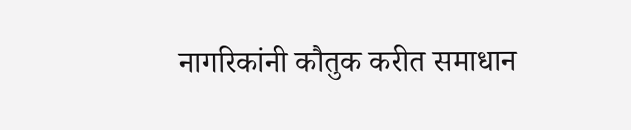नागरिकांनी कौतुक करीत समाधान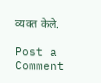व्यक्त केले.

Post a Comment